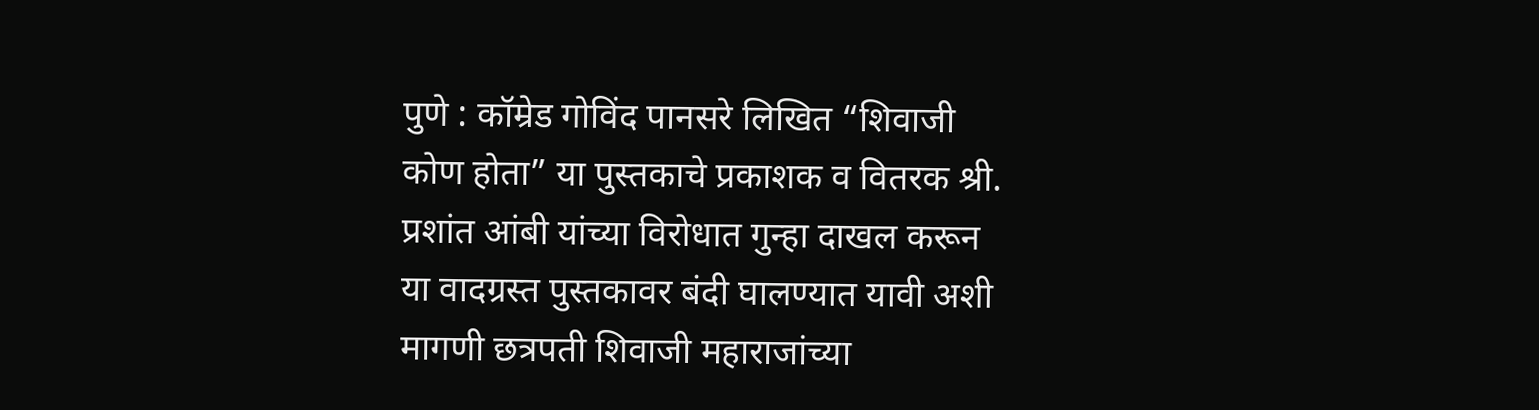पुणे : कॉम्रेड गोविंद पानसरे लिखित “शिवाजी कोण होता” या पुस्तकाचे प्रकाशक व वितरक श्री. प्रशांत आंबी यांच्या विरोधात गुन्हा दाखल करून या वादग्रस्त पुस्तकावर बंदी घालण्यात यावी अशी मागणी छत्रपती शिवाजी महाराजांच्या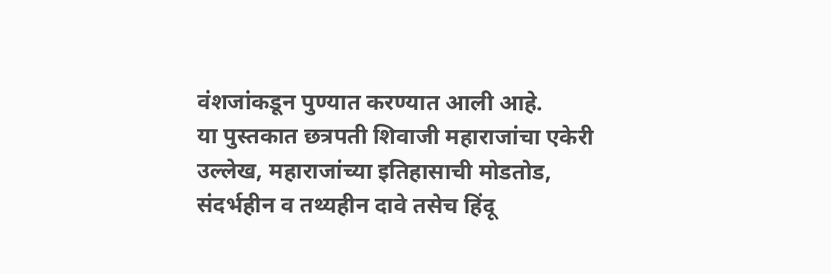वंशजांकडून पुण्यात करण्यात आली आहे.
या पुस्तकात छत्रपती शिवाजी महाराजांचा एकेरी उल्लेख, महाराजांच्या इतिहासाची मोडतोड, संदर्भहीन व तथ्यहीन दावे तसेच हिंदू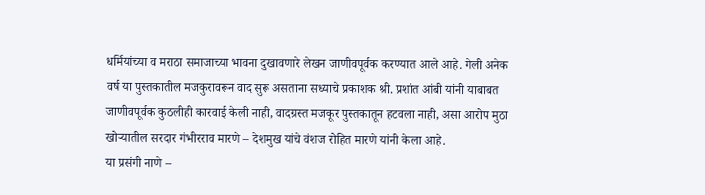धर्मियांच्या व मराठा समाजाच्या भावना दुखावणारे लेखन जाणीवपूर्वक करण्यात आले आहे. गेली अनेक वर्ष या पुस्तकातील मजकुरावरून वाद सुरू असताना सध्याचे प्रकाशक श्री. प्रशांत आंबी यांनी याबाबत जाणीवपूर्वक कुठलीही कारवाई केली नाही, वादग्रस्त मजकूर पुस्तकातून हटवला नाही, असा आरोप मुठा खोऱ्यातील सरदार गंभीरराव मारणे – देशमुख यांचे वंशज रोहित मारणे यांनी केला आहे.
या प्रसंगी नाणे –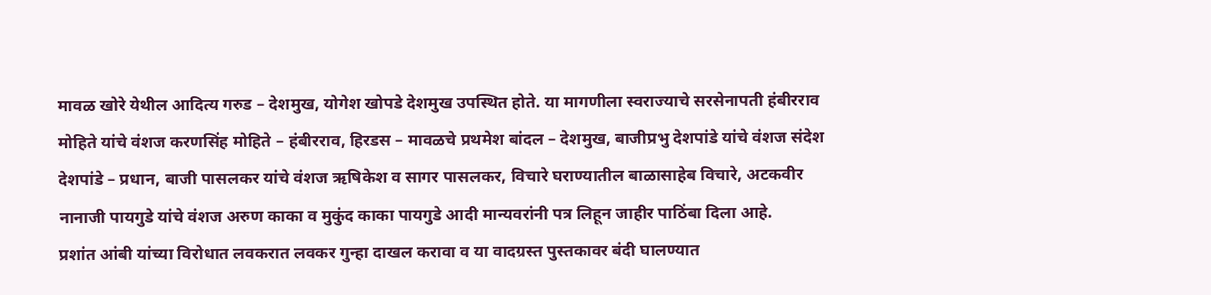मावळ खोरे येथील आदित्य गरुड – देशमुख, योगेश खोपडे देशमुख उपस्थित होते. या मागणीला स्वराज्याचे सरसेनापती हंबीरराव मोहिते यांचे वंशज करणसिंह मोहिते – हंबीरराव, हिरडस – मावळचे प्रथमेश बांदल – देशमुख, बाजीप्रभु देशपांडे यांचे वंशज संदेश देशपांडे – प्रधान, बाजी पासलकर यांचे वंशज ऋषिकेश व सागर पासलकर, विचारे घराण्यातील बाळासाहेब विचारे, अटकवीर नानाजी पायगुडे यांचे वंशज अरुण काका व मुकुंद काका पायगुडे आदी मान्यवरांनी पत्र लिहून जाहीर पाठिंबा दिला आहे.
प्रशांत आंबी यांच्या विरोधात लवकरात लवकर गुन्हा दाखल करावा व या वादग्रस्त पुस्तकावर बंदी घालण्यात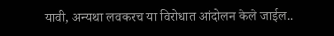यावी, अन्यथा लवकरच या विरोधात आंदोलन केले जाईल..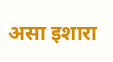असा इशारा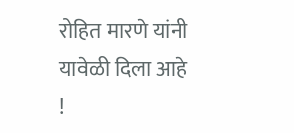रोहित मारणे यांनी यावेळी दिला आहे !